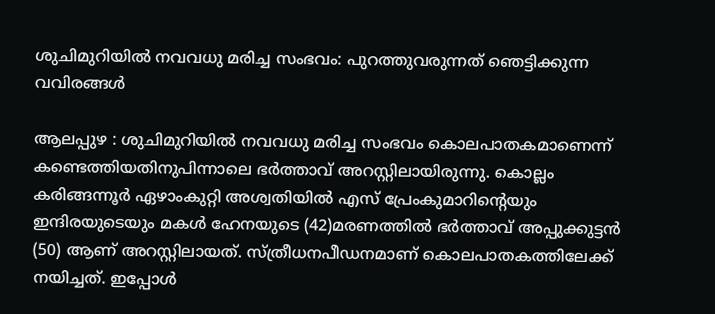ശുചിമുറിയില്‍ നവവധു മരിച്ച സംഭവം: പുറത്തുവരുന്നത്‌ ഞെട്ടിക്കുന്ന വവിരങ്ങള്‍

ആലപ്പുഴ : ശുചിമുറിയില്‍ നവവധു മരിച്ച സംഭവം കൊലപാതകമാണെന്ന്‌ കണ്ടെത്തിയതിനുപിന്നാലെ ഭര്‍ത്താവ്‌ അറസ്റ്റിലായിരുന്നു. കൊല്ലം കരിങ്ങന്നൂര്‍ ഏഴാംകുറ്റി അശ്വതിയില്‍ എസ്‌ പ്രേംകുമാറിന്റെയും ഇന്ദിരയുടെയും മകള്‍ ഹേനയുടെ (42)മരണത്തില്‍ ഭര്‍ത്താവ്‌ അപ്പുക്കുട്ടന്‍ (50) ആണ്‌ അറസ്റ്റിലായത്‌. സ്‌ത്രീധനപീഡനമാണ്‌ കൊലപാതകത്തിലേക്ക് നയിച്ചത്‌. ഇപ്പോള്‍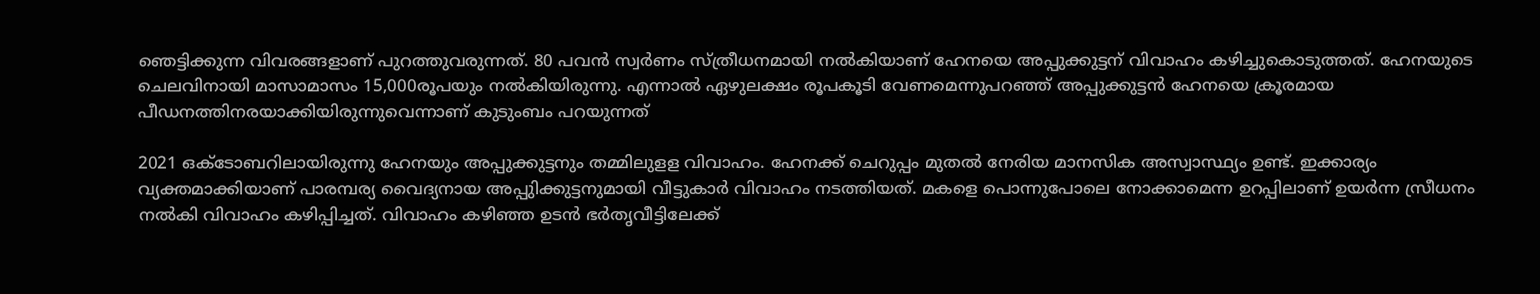ഞെട്ടിക്കുന്ന വിവരങ്ങളാണ്‌ പുറത്തുവരുന്നത്‌. 80 പവന്‍ സ്വര്‍ണം സ്‌ത്രീധനമായി നല്‍കിയാണ്‌ ഹേനയെ അപ്പുക്കുട്ടന്‌ വിവാഹം കഴിച്ചുകൊടുത്തത്‌. ഹേനയുടെ ചെലവിനായി മാസാമാസം 15,000രൂപയും നല്‍കിയിരുന്നു. എന്നാല്‍ ഏഴുലക്ഷം രൂപകൂടി വേണമെന്നുപറഞ്ഞ്‌ അപ്പുക്കുട്ടന്‍ ഹേനയെ ക്രൂരമായ പീഡനത്തിനരയാക്കിയിരുന്നുവെന്നാണ്‌ കുടുംബം പറയുന്നത്‌

2021 ഒക്ടോബറിലായിരുന്നു ഹേനയും അപ്പുക്കുട്ടനും തമ്മിലുളള വിവാഹം. ഹേനക്ക്‌ ചെറുപ്പം മുതല്‍ നേരിയ മാനസിക അസ്വാസ്ഥ്യം ഉണ്ട്‌. ഇക്കാര്യം വ്യക്തമാക്കിയാണ്‌ പാരമ്പര്യ വൈദ്യനായ അപ്പുിക്കുട്ടനുമായി വീട്ടുകാര്‍ വിവാഹം നടത്തിയത്‌. മകളെ പൊന്നുപോലെ നോക്കാമെന്ന ഉറപ്പിലാണ്‌ ഉയര്‍ന്ന സ്രീധനം നല്‍കി വിവാഹം കഴിപ്പിച്ചത്‌. വിവാഹം കഴിഞ്ഞ ഉടന്‍ ഭര്‍തൃവീട്ടിലേക്ക്‌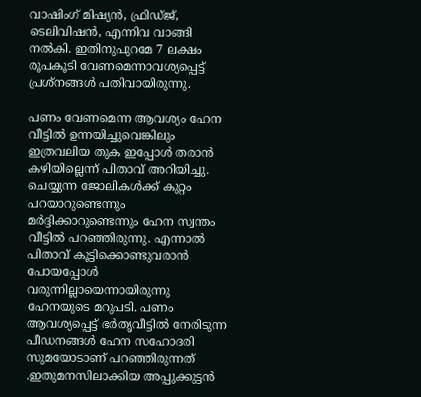വാഷിംഗ്‌ മിഷ്യന്‍, ഫ്രിഡ്‌ജ്‌, ടെലിവിഷന്‍, എന്നിവ വാങ്ങി നല്‍കി. ഇതിനുപുറമേ 7 ലക്ഷം രൂപകൂടി വേണമെന്നാവശ്യപ്പെട്ട്‌ പ്രശ്‌നങ്ങള്‍ പതിവായിരുന്നു.

പണം വേണമെന്ന ആവശ്യം ഹേന വീട്ടില്‍ ഉന്നയിച്ചുവെങ്കിലും ഇത്രവലിയ തുക ഇപ്പോള്‍ തരാന്‍ കഴിയില്ലെന്ന്‌ പിതാവ്‌ അറിയിച്ചു. ചെയ്യുന്ന ജോലികള്‍ക്ക്‌ കുറ്റം പറയാറുണ്ടെന്നും മര്‍ദ്ദിക്കാറുണ്ടെന്നും ഹേന സ്വന്തം വീട്ടില്‍ പറഞ്ഞിരുന്നു. എന്നാല്‍ പിതാവ്‌ കൂട്ടിക്കൊണ്ടുവരാന്‍ പോയപ്പോള്‍ വരുന്നില്ലായെന്നായിരുന്നു ഹേനയുടെ മറുപടി. പണം ആവശ്യപ്പെട്ട്‌ ഭര്‍തൃവീട്ടില്‍ നേരിടുന്ന പീഡനങ്ങള്‍ ഹേന സഹോദരി സുമയോടാണ്‌ പറഞ്ഞിരുന്നത്‌ .ഇതുമനസിലാക്കിയ അപ്പുക്കുട്ടന്‍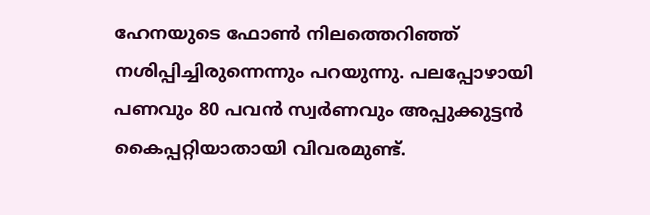ഹേനയുടെ ഫോണ്‍ നിലത്തെറിഞ്ഞ്‌ നശിപ്പിച്ചിരുന്നെന്നും പറയുന്നു. പലപ്പോഴായി പണവും 80 പവന്‍ സ്വര്‍ണവും അപ്പുക്കുട്ടന്‍ കൈപ്പറ്റിയാതായി വിവരമുണ്ട്‌.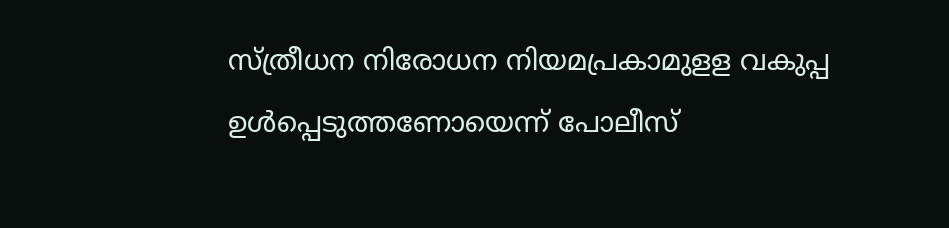സ്‌ത്രീധന നിരോധന നിയമപ്രകാമുളള വകുപ്പ ഉള്‍പ്പെടുത്തണോയെന്ന്‌ പോലീസ്‌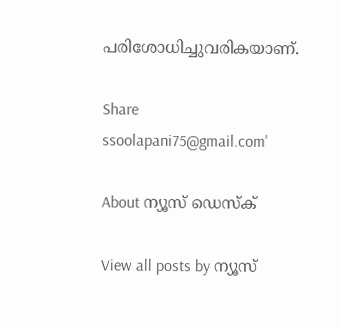പരിശോധിച്ചുവരികയാണ്‌.

Share
ssoolapani75@gmail.com'

About ന്യൂസ് ഡെസ്ക്

View all posts by ന്യൂസ്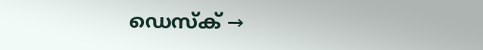ഡെസ്ക് →